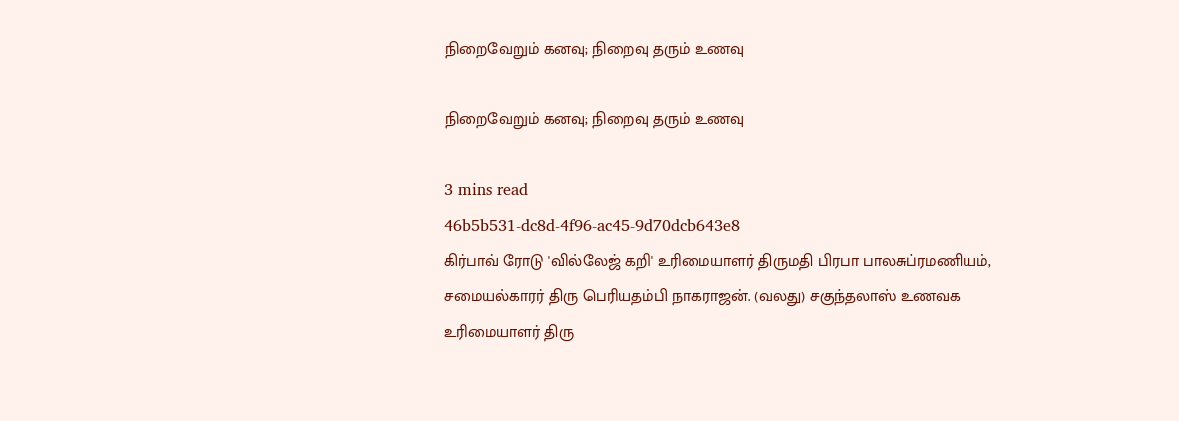நிறைவேறும் கனவு; நிறைவு தரும் உணவு

நிறைவேறும் கனவு; நிறைவு தரும் உணவு

3 mins read
46b5b531-dc8d-4f96-ac45-9d70dcb643e8
கிர்பாவ் ரோடு 'வில்லேஜ் கறி' உரிமையாளர் திருமதி பிரபா பாலசுப்ரமணியம், சமையல்காரர் திரு பெரியதம்பி நாகராஜன். (வலது) சகுந்தலாஸ் உணவக உரிமையாளர் திரு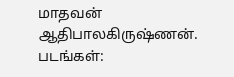மாதவன் ஆதிபாலகிருஷ்ணன். படங்கள்: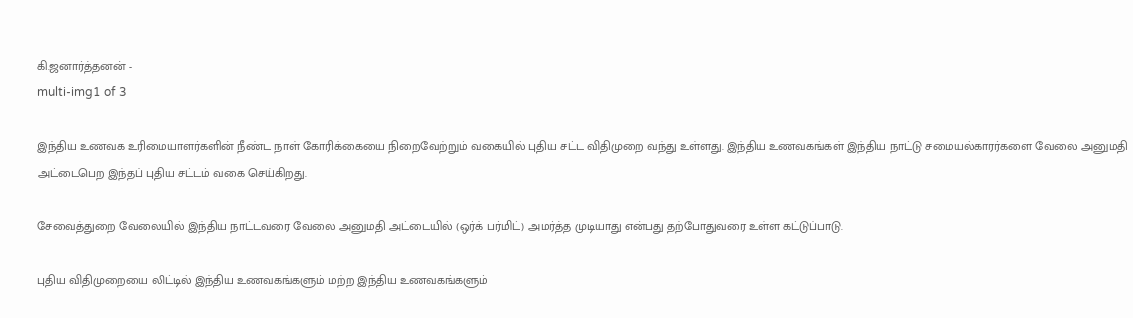கி.ஜனார்த்தனன் -
multi-img1 of 3

இந்திய உணவக உரிமையாளர்களின் நீண்ட நாள் கோரிக்கையை நிறைவேற்றும் வகையில் புதிய சட்ட விதிமுறை வந்து உள்ளது. இந்திய உணவகங்கள் இந்திய நாட்டு சமையல்காரர்களை வேலை அனுமதி அட்டைபெற இந்தப் புதிய சட்டம் வகை செய்கிறது.

சேவைத்துறை வேலையில் இந்திய நாட்டவரை வேலை அனுமதி அட்டையில் (ஒர்க் பர்மிட்) அமர்த்த முடியாது என்பது தற்போதுவரை உள்ள கட்டுப்பாடு.

புதிய விதிமுறையை லிட்டில் இந்திய உணவகங்களும் மற்ற இந்திய உணவகங்களும்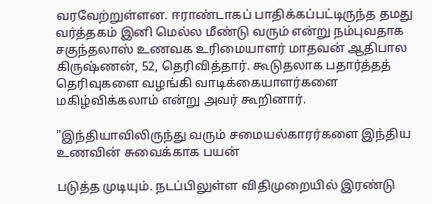வரவேற்றுள்ளன. ஈராண்டாகப் பாதிக்கப்பட்டிருந்த தமது வர்த்தகம் இனி மெல்ல மீண்டு வரும் என்று நம்புவதாக சகுந்தலாஸ் உணவக உரிமையாளர் மாதவன் ஆதிபால கிருஷ்ணன், 52, தெரிவித்தார். கூடுதலாக பதார்த்தத் தெரிவுகளை வழங்கி வாடிக்கையாளர்களை மகிழ்விக்கலாம் என்று அவர் கூறினார்.

"இந்தியாவிலிருந்து வரும் சமையல்காரர்களை இந்திய உணவின் சுவைக்காக பயன்

படுத்த முடியும். நடப்பிலுள்ள விதிமுறையில் இரண்டு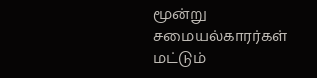மூன்று சமையல்காரர்கள் மட்டும்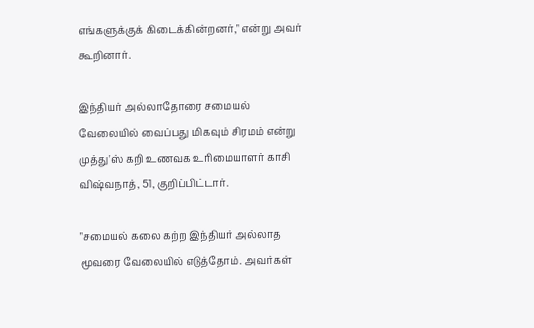எங்களுக்குக் கிடைக்கின்றனர்," என்று அவர் கூறினார்.

இந்தியர் அல்லாதோரை சமையல் வேலையில் வைப்பது மிகவும் சிரமம் என்று முத்து'ஸ் கறி உணவக உரிமையாளர் காசி விஷ்வநாத், 51, குறிப்பிட்டார்.

"சமையல் கலை கற்ற இந்தியர் அல்லாத மூவரை வேலையில் எடுத்தோம். அவர்கள்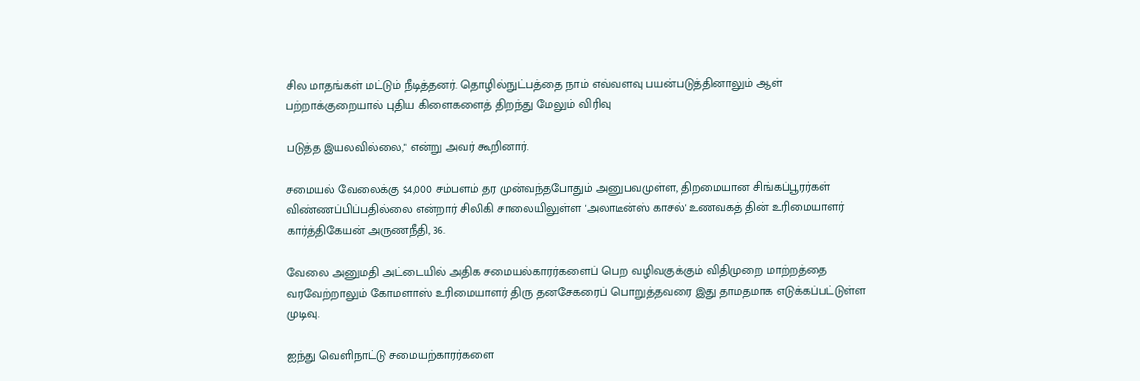சில மாதங்கள் மட்டும் நீடித்தனர். தொழில்நுட்பத்தை நாம் எவ்வளவு பயன்படுத்தினாலும் ஆள் பற்றாக்குறையால் புதிய கிளைகளைத் திறந்து மேலும் விரிவு

படுத்த இயலவில்லை," என்று அவர் கூறினார்.

சமையல் வேலைக்கு $4,000 சம்பளம் தர முன்வந்தபோதும் அனுபவமுள்ள, திறமையான சிங்கப்பூரர்கள் விண்ணப்பிப்பதில்லை என்றார் சிலிகி சாலையிலுள்ள 'அலாடீன்ஸ் காசல்' உணவகத் தின் உரிமையாளர் கார்த்திகேயன் அருணநீதி, 36.

வேலை அனுமதி அட்டையில் அதிக சமையல்காரர்களைப் பெற வழிவகுக்கும் விதிமுறை மாற்றத்தை வரவேற்றாலும் கோமளாஸ் உரிமையாளர் திரு தனசேகரைப் பொறுத்தவரை இது தாமதமாக எடுக்கப்பட்டுள்ள முடிவு.

ஐந்து வெளிநாட்டு சமையற்காரர்களை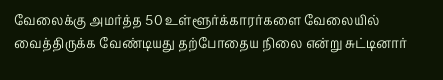வேலைக்கு அமர்த்த 50 உள்ளூர்க்காரர்களை வேலையில் வைத்திருக்க வேண்டியது தற்போதைய நிலை என்று சுட்டினார்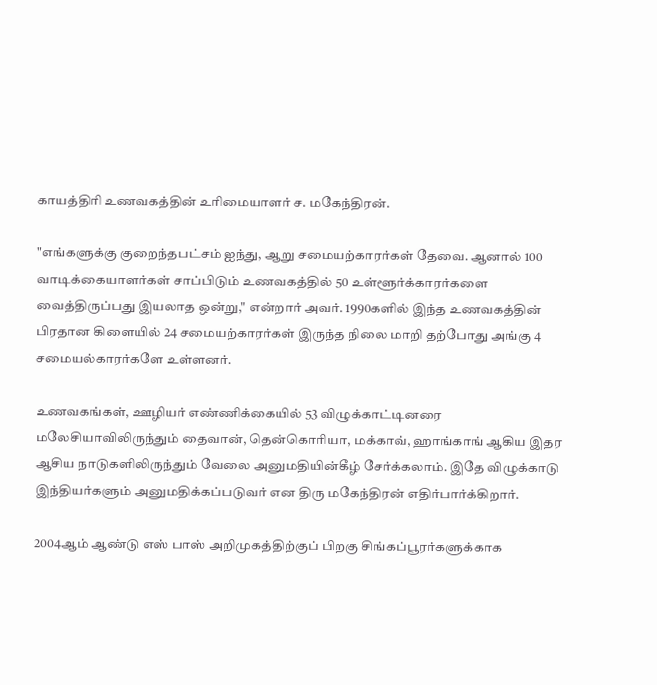காயத்திரி உணவகத்தின் உரிமையாளர் ச. மகேந்திரன்.

"எங்களுக்கு குறைந்தபட்சம் ஐந்து, ஆறு சமையற்காரர்கள் தேவை. ஆனால் 100 வாடிக்கையாளர்கள் சாப்பிடும் உணவகத்தில் 50 உள்ளூர்க்காரர்களை வைத்திருப்பது இயலாத ஒன்று," என்றார் அவர். 1990களில் இந்த உணவகத்தின் பிரதான கிளையில் 24 சமையற்காரர்கள் இருந்த நிலை மாறி தற்போது அங்கு 4 சமையல்காரர்களே உள்ளனர்.

உணவகங்கள், ஊழியர் எண்ணிக்கையில் 53 விழுக்காட்டினரை மலேசியாவிலிருந்தும் தைவான், தென்கொரியா, மக்காவ், ஹாங்காங் ஆகிய இதர ஆசிய நாடுகளிலிருந்தும் வேலை அனுமதியின்கீழ் சேர்க்கலாம். இதே விழுக்காடு இந்தியர்களும் அனுமதிக்கப்படுவர் என திரு மகேந்திரன் எதிர்பார்க்கிறார்.

2004ஆம் ஆண்டு எஸ் பாஸ் அறிமுகத்திற்குப் பிறகு சிங்கப்பூரர்களுக்காக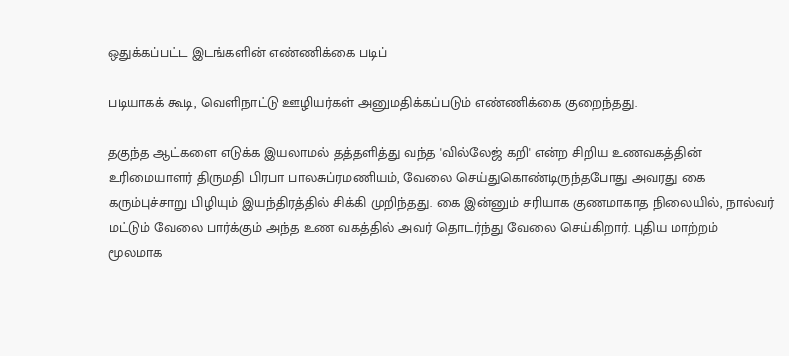ஒதுக்கப்பட்ட இடங்களின் எண்ணிக்கை படிப்

படியாகக் கூடி, வெளிநாட்டு ஊழியர்கள் அனுமதிக்கப்படும் எண்ணிக்கை குறைந்தது.

தகுந்த ஆட்களை எடுக்க இயலாமல் தத்தளித்து வந்த 'வில்லேஜ் கறி' என்ற சிறிய உணவகத்தின் உரிமையாளர் திருமதி பிரபா பாலசுப்ரமணியம், வேலை செய்துகொண்டிருந்தபோது அவரது கை கரும்புச்சாறு பிழியும் இயந்திரத்தில் சிக்கி முறிந்தது. கை இன்னும் சரியாக குணமாகாத நிலையில், நால்வர் மட்டும் வேலை பார்க்கும் அந்த உண வகத்தில் அவர் தொடர்ந்து வேலை செய்கிறார். புதிய மாற்றம் மூலமாக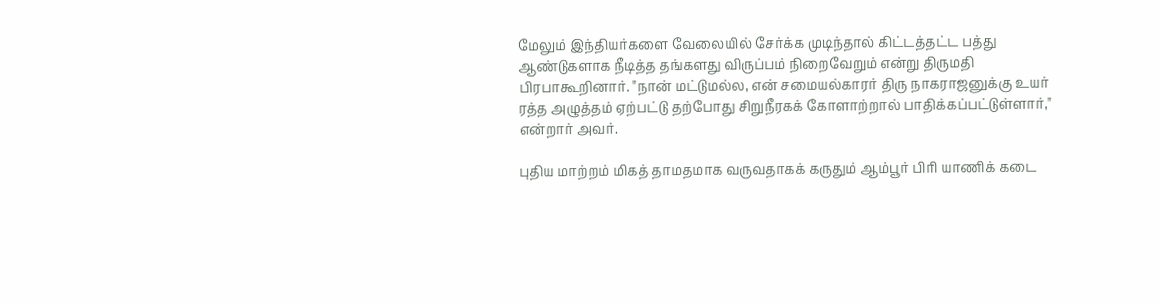மேலும் இந்தியர்களை வேலையில் சேர்க்க முடிந்தால் கிட்டத்தட்ட பத்து ஆண்டுகளாக நீடித்த தங்களது விருப்பம் நிறைவேறும் என்று திருமதி பிரபாகூறினார். "நான் மட்டுமல்ல, என் சமையல்காரர் திரு நாகராஜனுக்கு உயர் ரத்த அழுத்தம் ஏற்பட்டு தற்போது சிறுநீரகக் கோளாற்றால் பாதிக்கப்பட்டுள்ளார்," என்றார் அவர்.

புதிய மாற்றம் மிகத் தாமதமாக வருவதாகக் கருதும் ஆம்பூர் பிரி யாணிக் கடை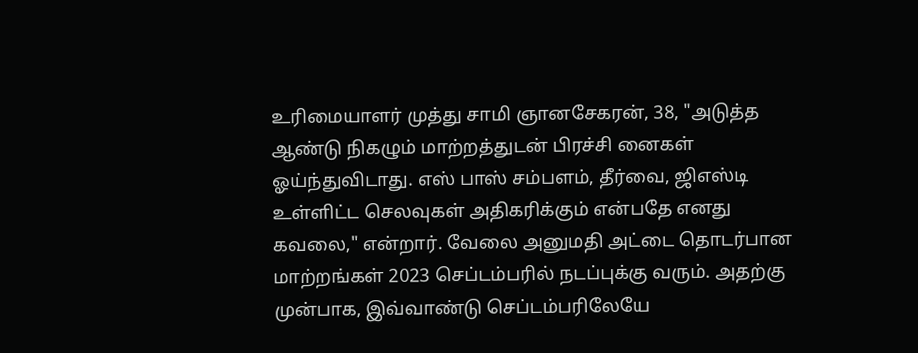உரிமையாளர் முத்து சாமி ஞானசேகரன், 38, "அடுத்த ஆண்டு நிகழும் மாற்றத்துடன் பிரச்சி னைகள் ஓய்ந்துவிடாது. எஸ் பாஸ் சம்பளம், தீர்வை, ஜிஎஸ்டி உள்ளிட்ட செலவுகள் அதிகரிக்கும் என்பதே எனது கவலை," என்றார். வேலை அனுமதி அட்டை தொடர்பான மாற்றங்கள் 2023 செப்டம்பரில் நடப்புக்கு வரும். அதற்கு முன்பாக, இவ்வாண்டு செப்டம்பரிலேயே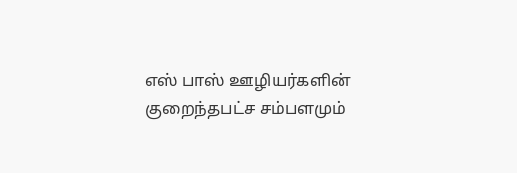எஸ் பாஸ் ஊழியர்களின் குறைந்தபட்ச சம்பளமும்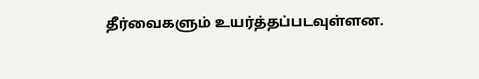தீர்வைகளும் உயர்த்தப்படவுள்ளன.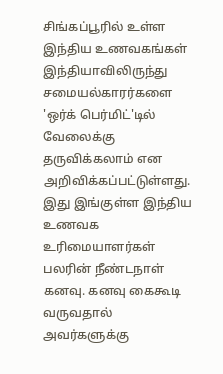சிங்கப்பூரில் உள்ள இந்திய உணவகங்கள் இந்தியாவிலிருந்து சமையல்காரர்களை 'ஒர்க் பெர்மிட்'டில் வேலைக்கு தருவிக்கலாம் என அறிவிக்கப்பட்டுள்ளது. இது இங்குள்ள இந்திய உணவக உரிமையாளர்கள் பலரின் நீண்டநாள் கனவு. கனவு கைகூடி வருவதால் அவர்களுக்கு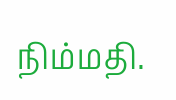நிம்மதி.